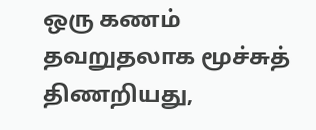ஒரு கணம் தவறுதலாக மூச்சுத் திணறியது,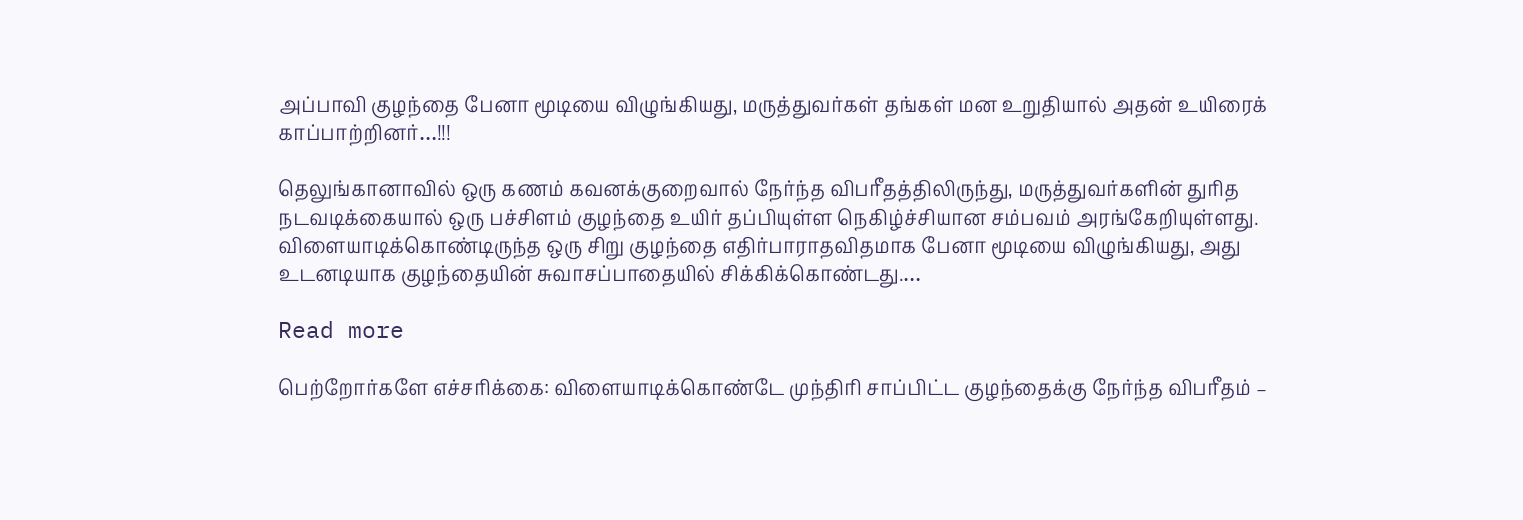அப்பாவி குழந்தை பேனா மூடியை விழுங்கியது, மருத்துவர்கள் தங்கள் மன உறுதியால் அதன் உயிரைக் காப்பாற்றினர்…!!!

தெலுங்கானாவில் ஒரு கணம் கவனக்குறைவால் நேர்ந்த விபரீதத்திலிருந்து, மருத்துவர்களின் துரித நடவடிக்கையால் ஒரு பச்சிளம் குழந்தை உயிர் தப்பியுள்ள நெகிழ்ச்சியான சம்பவம் அரங்கேறியுள்ளது. விளையாடிக்கொண்டிருந்த ஒரு சிறு குழந்தை எதிர்பாராதவிதமாக பேனா மூடியை விழுங்கியது, அது உடனடியாக குழந்தையின் சுவாசப்பாதையில் சிக்கிக்கொண்டது.…

Read more

பெற்றோர்களே எச்சரிக்கை: விளையாடிக்கொண்டே முந்திரி சாப்பிட்ட குழந்தைக்கு நேர்ந்த விபரீதம் –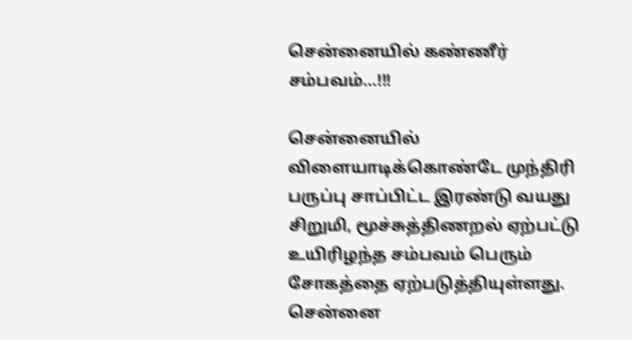சென்னையில் கண்ணீர் சம்பவம்…!!!

சென்னையில் விளையாடிக்கொண்டே முந்திரி பருப்பு சாப்பிட்ட இரண்டு வயது சிறுமி, மூச்சுத்திணறல் ஏற்பட்டு உயிரிழந்த சம்பவம் பெரும் சோகத்தை ஏற்படுத்தியுள்ளது. சென்னை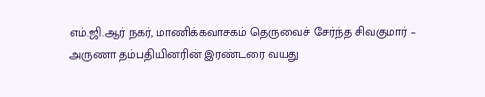எம்.ஜி.ஆர் நகர், மாணிக்கவாசகம் தெருவைச் சேர்ந்த சிவகுமார் – அருணா தம்பதியினரின் இரண்டரை வயது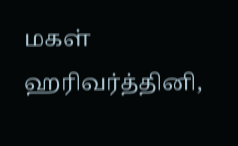மகள் ஹரிவர்த்தினி,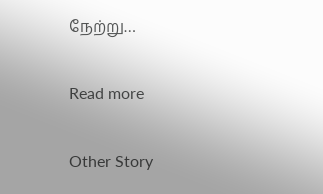நேற்று…

Read more

Other Story